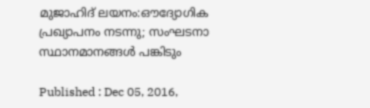മുജാഹിദ് ലയനം:ഔദ്യോഗിക പ്രഖ്യാപനം നടന്നു; സംഘടനാ സ്ഥാനമാനങ്ങള്‍ പങ്കിടും

Published : Dec 05, 2016,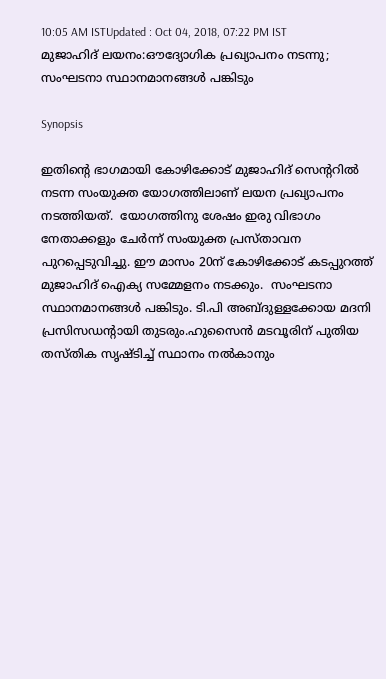10:05 AM ISTUpdated : Oct 04, 2018, 07:22 PM IST
മുജാഹിദ് ലയനം:ഔദ്യോഗിക പ്രഖ്യാപനം നടന്നു; സംഘടനാ സ്ഥാനമാനങ്ങള്‍ പങ്കിടും

Synopsis

ഇതിന്റെ ഭാഗമായി കോഴിക്കോട് മുജാഹിദ് സെന്ററില്‍ നടന്ന സംയുക്ത യോഗത്തിലാണ് ലയന പ്രഖ്യാപനം നടത്തിയത്.  യോഗത്തിനു ശേഷം ഇരു വിഭാഗം നേതാക്കളും ചേര്‍ന്ന് സംയുക്ത പ്രസ്താവന പുറപ്പെടുവിച്ചു. ഈ മാസം 20ന് കോഴിക്കോട് കടപ്പുറത്ത് മുജാഹിദ് ഐക്യ സമ്മേളനം നടക്കും.  സംഘടനാ സ്ഥാനമാനങ്ങള്‍ പങ്കിടും. ടി.പി അബ്ദുള്ളക്കോയ മദനി പ്രസിസഡന്റായി തുടരും.ഹുസൈന്‍ മടവൂരിന് പുതിയ തസ്തിക സൃഷ്ടിച്ച് സ്ഥാനം നല്‍കാനും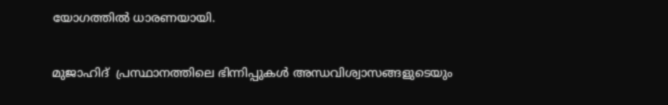യോഗത്തില്‍ ധാരണയായി.

മുജാഹിദ്  പ്രസ്ഥാനത്തിലെ ഭിന്നിപ്പുകള്‍ അന്ധവിശ്വാസങ്ങളുടെയും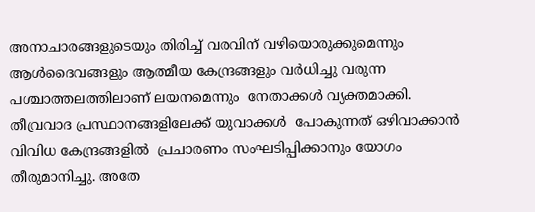അനാചാരങ്ങളുടെയും തിരിച്ച് വരവിന് വഴിയൊരുക്കുമെന്നും ആള്‍ദൈവങ്ങളും ആത്മീയ കേന്ദ്രങ്ങളും വര്‍ധിച്ചു വരുന്ന പശ്ചാത്തലത്തിലാണ് ലയനമെന്നും  നേതാക്കള്‍ വ്യക്തമാക്കി. തീവ്രവാദ പ്രസ്ഥാനങ്ങളിലേക്ക് യുവാക്കള്‍  പോകുന്നത് ഒഴിവാക്കാന്‍ വിവിധ കേന്ദ്രങ്ങളില്‍  പ്രചാരണം സംഘടിപ്പിക്കാനും യോഗം തീരുമാനിച്ചു. അതേ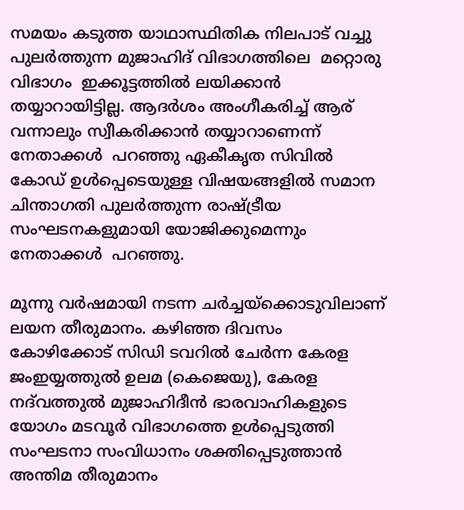സമയം കടുത്ത യാഥാസ്ഥിതിക നിലപാട് വച്ചു പുലര്‍ത്തുന്ന മുജാഹിദ് വിഭാഗത്തിലെ  മറ്റൊരു വിഭാഗം  ഇക്കൂട്ടത്തില്‍ ലയിക്കാന്‍ തയ്യാറായിട്ടില്ല. ആദര്‍ശം അംഗീകരിച്ച് ആര് വന്നാലും സ്വീകരിക്കാന്‍ തയ്യാറാണെന്ന്  നേതാക്കള്‍  പറഞ്ഞു ഏകീകൃത സിവില്‍ കോഡ് ഉള്‍പ്പെടെയുള്ള വിഷയങ്ങളില്‍ സമാന ചിന്താഗതി പുലര്‍ത്തുന്ന രാഷ്ട്രീയ സംഘടനകളുമായി യോജിക്കുമെന്നും നേതാക്കള്‍  പറഞ്ഞു.

മൂന്നു വര്‍ഷമായി നടന്ന ചര്‍ച്ചയ്‌ക്കൊടുവിലാണ് ലയന തീരുമാനം. കഴിഞ്ഞ ദിവസം കോഴിക്കോട് സിഡി ടവറില്‍ ചേര്‍ന്ന കേരള ജംഇയ്യത്തുല്‍ ഉലമ (കെജെയു), കേരള നദ്‌വത്തുല്‍ മുജാഹിദീന്‍ ഭാരവാഹികളുടെ യോഗം മടവൂര്‍ വിഭാഗത്തെ ഉള്‍പ്പെടുത്തി സംഘടനാ സംവിധാനം ശക്തിപ്പെടുത്താന്‍ അന്തിമ തീരുമാനം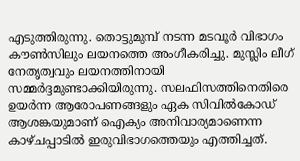എടുത്തിരുന്നു. തൊട്ടുമുമ്പ് നടന്ന മടവൂര്‍ വിഭാഗം കൗണ്‍സിലും ലയനത്തെ അംഗീകരിച്ചു. മുസ്ലിം ലീഗ് നേതൃത്വവും ലയനത്തിനായി സമ്മര്‍ദ്ദമുണ്ടാക്കിയിരുന്നു. സലഫിസത്തിനെതിരെ ഉയര്‍ന്ന ആരോപണങ്ങളും ഏക സിവില്‍കോഡ് ആശങ്കയുമാണ് ഐക്യം അനിവാര്യമാണെന്ന കാഴ്ചപ്പാടില്‍ ഇരുവിഭാഗത്തെയും എത്തിച്ചത്.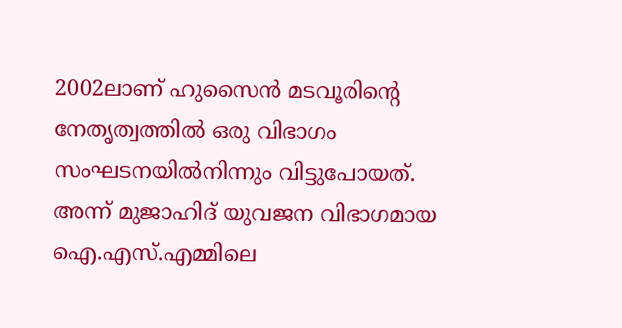2002ലാണ് ഹുസൈന്‍ മടവൂരിന്റെ നേതൃത്വത്തില്‍ ഒരു വിഭാഗം സംഘടനയില്‍നിന്നും വിട്ടുപോയത്. അന്ന് മുജാഹിദ് യുവജന വിഭാഗമായ ഐ.എസ്.എമ്മിലെ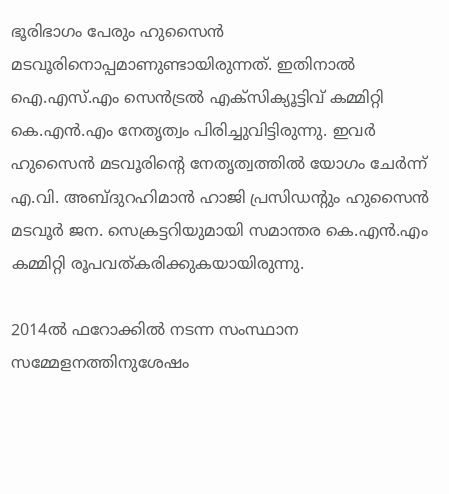ഭൂരിഭാഗം പേരും ഹുസൈന്‍ മടവൂരിനൊപ്പമാണുണ്ടായിരുന്നത്. ഇതിനാല്‍ ഐ.എസ്.എം സെന്‍ട്രല്‍ എക്‌സിക്യൂട്ടിവ് കമ്മിറ്റി കെ.എന്‍.എം നേതൃത്വം പിരിച്ചുവിട്ടിരുന്നു. ഇവര്‍ ഹുസൈന്‍ മടവൂരിന്റെ നേതൃത്വത്തില്‍ യോഗം ചേര്‍ന്ന് എ.വി. അബ്ദുറഹിമാന്‍ ഹാജി പ്രസിഡന്റും ഹുസൈന്‍ മടവൂര്‍ ജന. സെക്രട്ടറിയുമായി സമാന്തര കെ.എന്‍.എം കമ്മിറ്റി രൂപവത്കരിക്കുകയായിരുന്നു.

2014ല്‍ ഫറോക്കില്‍ നടന്ന സംസ്ഥാന സമ്മേളനത്തിനുശേഷം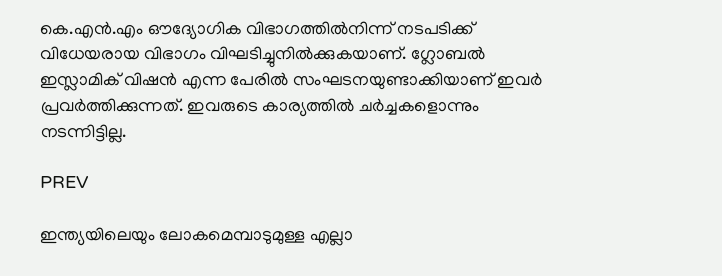കെ.എന്‍.എം ഔദ്യോഗിക വിഭാഗത്തില്‍നിന്ന് നടപടിക്ക് വിധേയരായ വിഭാഗം വിഘടിച്ചുനില്‍ക്കുകയാണ്. ഗ്ലോബല്‍ ഇസ്ലാമിക് വിഷന്‍ എന്ന പേരില്‍ സംഘടനയുണ്ടാക്കിയാണ് ഇവര്‍ പ്രവര്‍ത്തിക്കുന്നത്. ഇവരുടെ കാര്യത്തില്‍ ചര്‍ച്ചകളൊന്നും നടന്നിട്ടില്ല.

PREV

ഇന്ത്യയിലെയും ലോകമെമ്പാടുമുള്ള എല്ലാ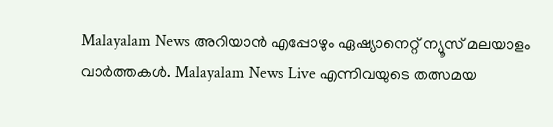Malayalam News അറിയാൻ എപ്പോഴും ഏഷ്യാനെറ്റ് ന്യൂസ് മലയാളം വാർത്തകൾ. Malayalam News Live എന്നിവയുടെ തത്സമയ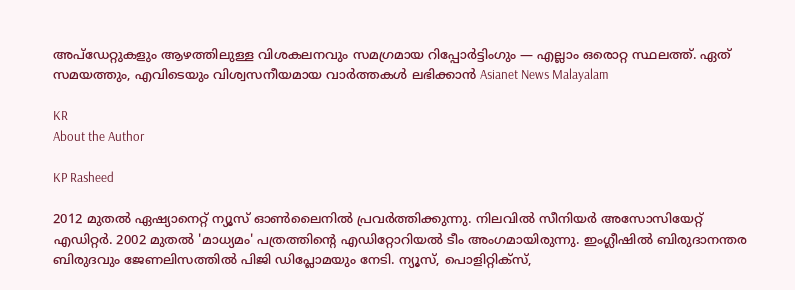അപ്‌ഡേറ്റുകളും ആഴത്തിലുള്ള വിശകലനവും സമഗ്രമായ റിപ്പോർട്ടിംഗും — എല്ലാം ഒരൊറ്റ സ്ഥലത്ത്. ഏത് സമയത്തും, എവിടെയും വിശ്വസനീയമായ വാർത്തകൾ ലഭിക്കാൻ Asianet News Malayalam

KR
About the Author

KP Rasheed

2012 മുതല്‍ ഏഷ്യാനെറ്റ് ന്യൂസ് ഓണ്‍ലൈനില്‍ പ്രവര്‍ത്തിക്കുന്നു. നിലവില്‍ സീനിയര്‍ അസോസിയേറ്റ് എഡിറ്റര്‍. 2002 മുതല്‍ 'മാധ്യമം' പത്രത്തിന്റെ എഡിറ്റോറിയല്‍ ടീം അംഗമായിരുന്നു. ഇംഗ്ലീഷില്‍ ബിരുദാനന്തര ബിരുദവും ജേണലിസത്തില്‍ പിജി ഡിപ്ലോമയും നേടി. ന്യൂസ്, പൊളിറ്റിക്‌സ്,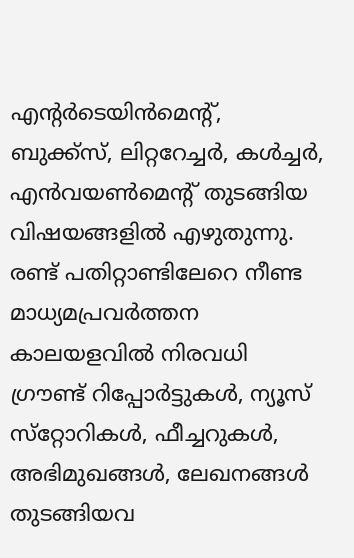എന്റര്‍ടെയിന്‍മെന്റ്, ബുക്ക്‌സ്, ലിറ്ററേച്ചര്‍, കള്‍ച്ചര്‍, എന്‍വയണ്‍മെന്റ് തുടങ്ങിയ വിഷയങ്ങളില്‍ എഴുതുന്നു. രണ്ട് പതിറ്റാണ്ടിലേറെ നീണ്ട മാധ്യമപ്രവര്‍ത്തന കാലയളവില്‍ നിരവധി ഗ്രൗണ്ട് റിപ്പോര്‍ട്ടുകള്‍, ന്യൂസ് സ്‌റ്റോറികള്‍, ഫീച്ചറുകള്‍, അഭിമുഖങ്ങള്‍, ലേഖനങ്ങള്‍ തുടങ്ങിയവ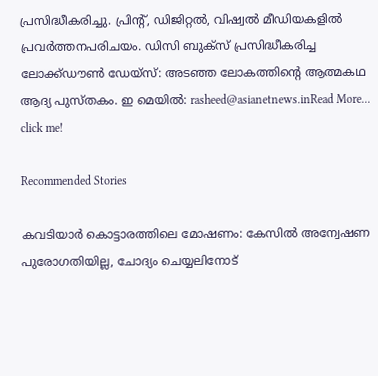പ്രസിദ്ധീകരിച്ചു. പ്രിന്റ്, ഡിജിറ്റല്‍, വിഷ്വല്‍ മീഡിയകളില്‍ പ്രവര്‍ത്തനപരിചയം. ഡിസി ബുക്സ് പ്രസിദ്ധീകരിച്ച ലോക്ക്ഡൗണ്‍ ഡേയ്സ്: അടഞ്ഞ ലോകത്തിന്റെ ആത്മകഥ ആദ്യ പുസ്തകം. ഇ മെയില്‍: rasheed@asianetnews.inRead More...
click me!

Recommended Stories

കവടിയാർ കൊട്ടാരത്തിലെ മോഷണം: കേസിൽ അന്വേഷണ പുരോഗതിയില്ല, ചോദ്യം ചെയ്യലിനോട്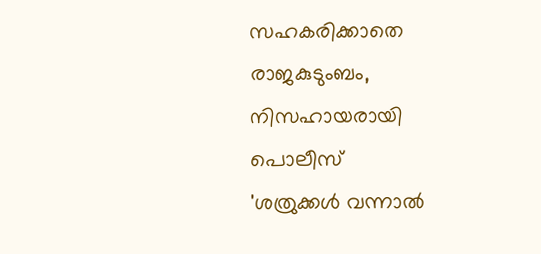സഹകരിക്കാതെ രാജകുടുംബം, നിസഹായരായി പൊലീസ്
'ശത്രുക്കള്‍ വന്നാല്‍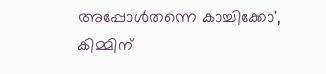അപ്പോള്‍തന്നെ കാച്ചിക്കോ', കിമ്മിന്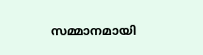സമ്മാനമായി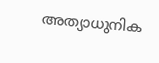അത്യാധുനിക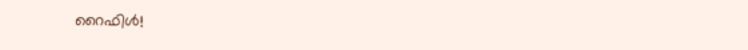റൈഫിള്‍!